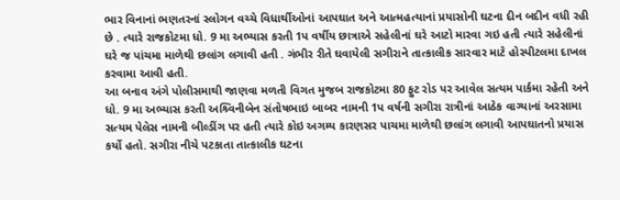ભાર વિનાનાં ભણતરનાં સ્લોગન વચ્ચે વિધાર્થીઓનાં આપઘાત અને આત્મહત્યાનાં પ્રયાસોની ઘટના દીન બદીન વધી રહી છે . ત્યારે રાજકોટમા ધો. 9 મા અભ્યાસ કરતી 1પ વર્ષીય છાત્રાએ સહેલીનાં ઘરે આટો મારવા ગઇ હતી ત્યારે સહેલીનાં ઘરે જ પાંચમા માળેથી છલાંગ લગાવી હતી . ગંભીર રીતે ઘવાયેલી સગીરાને તાત્કાલીક સારવાર માટે હોસ્પીટલમા દાખલ કરવામા આવી હતી.
આ બનાવ અંગે પોલીસમાથી જાણવા મળતી વિગત મુજબ રાજકોટમા 80 ફુટ રોડ પર આવેલ સત્યમ પાર્કમા રહેતી અને ધો. 9 મા અભ્યાસ કરતી અશ્ર્વિનીબેન સંતોષભાઇ બાબર નામની 1પ વર્ષની સગીરા રાત્રીનાં આઠેક વાગ્યાનાં અરસામા સત્યમ પેલેસ નામની બીલ્ડીંગ પર હતી ત્યારે કોઇ અગમ્ય કારણસર પાચમા માળેથી છલાંગ લગાવી આપઘાતનો પ્રયાસ કર્યો હતો. સગીરા નીચે પટકાતા તાત્કાલીક ઘટના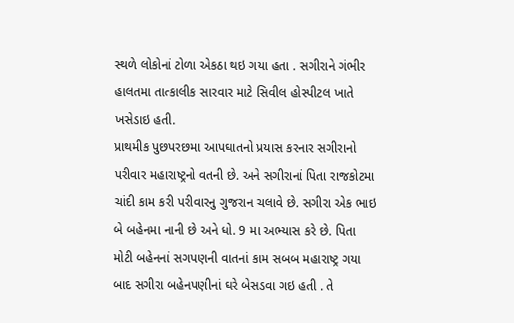સ્થળે લોકોનાં ટોળા એકઠા થઇ ગયા હતા . સગીરાને ગંભીર હાલતમા તાત્કાલીક સારવાર માટે સિવીલ હોસ્પીટલ ખાતે ખસેડાઇ હતી.
પ્રાથમીક પુછપરછમા આપઘાતનો પ્રયાસ કરનાર સગીરાનો પરીવાર મહારાષ્ટ્રનો વતની છે. અને સગીરાનાં પિતા રાજકોટમા ચાંદી કામ કરી પરીવારનુ ગુજરાન ચલાવે છે. સગીરા એક ભાઇ બે બહેનમા નાની છે અને ધો. 9 મા અભ્યાસ કરે છે. પિતા મોટી બહેનનાં સગપણની વાતનાં કામ સબબ મહારાષ્ટ્ર ગયા બાદ સગીરા બહેનપણીનાં ઘરે બેસડવા ગઇ હતી . તે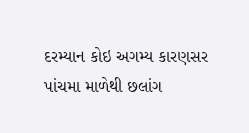દરમ્યાન કોઇ અગમ્ય કારણસર પાંચમા માળેથી છલાંગ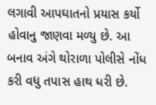લગાવી આપઘાતનો પ્રયાસ કર્યો હોવાનુ જાણવા મળ્યુ છે. આ બનાવ અંગે થોરાળા પોલીસે નોંધ કરી વધુ તપાસ હાથ ધરી છે.